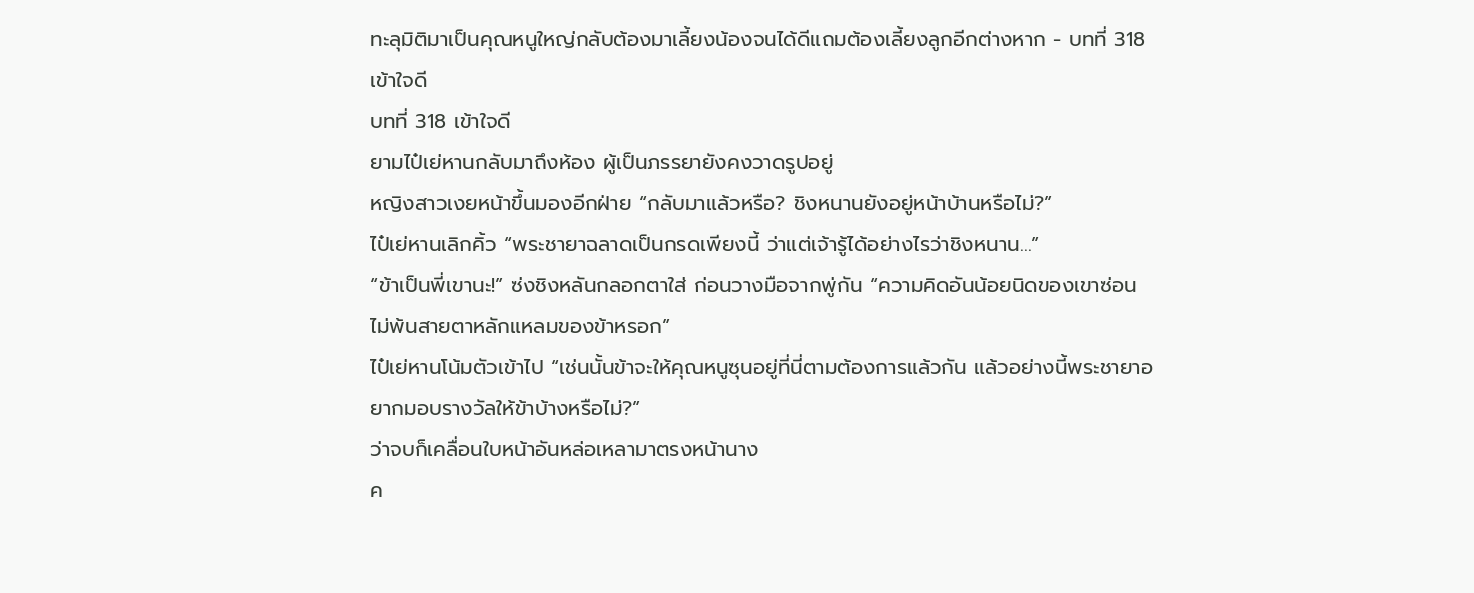ทะลุมิติมาเป็นคุณหนูใหญ่กลับต้องมาเลี้ยงน้องจนได้ดีแถมต้องเลี้ยงลูกอีกต่างหาก - บทที่ 318 เข้าใจดี
บทที่ 318 เข้าใจดี
ยามไป๋เย่หานกลับมาถึงห้อง ผู้เป็นภรรยายังคงวาดรูปอยู่
หญิงสาวเงยหน้าขึ้นมองอีกฝ่าย “กลับมาแล้วหรือ? ชิงหนานยังอยู่หน้าบ้านหรือไม่?”
ไป๋เย่หานเลิกคิ้ว “พระชายาฉลาดเป็นกรดเพียงนี้ ว่าแต่เจ้ารู้ได้อย่างไรว่าชิงหนาน…”
“ข้าเป็นพี่เขานะ!” ซ่งชิงหลันกลอกตาใส่ ก่อนวางมือจากพู่กัน “ความคิดอันน้อยนิดของเขาซ่อนไม่พ้นสายตาหลักแหลมของข้าหรอก”
ไป๋เย่หานโน้มตัวเข้าไป “เช่นนั้นข้าจะให้คุณหนูซุนอยู่ที่นี่ตามต้องการแล้วกัน แล้วอย่างนี้พระชายาอยากมอบรางวัลให้ข้าบ้างหรือไม่?”
ว่าจบก็เคลื่อนใบหน้าอันหล่อเหลามาตรงหน้านาง
ค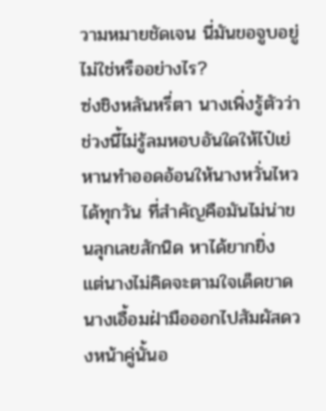วามหมายชัดเจน นี่มันขอจูบอยู่ไม่ใช่หรืออย่างไร?
ซ่งชิงหลันหรี่ตา นางเพิ่งรู้ตัวว่าช่วงนี้ไม่รู้ลมหอบอันใดให้ไป๋เย่หานทำออดอ้อนให้นางหวั่นไหวได้ทุกวัน ที่สำคัญคือมันไม่น่าขนลุกเลยสักนิด หาได้ยากยิ่ง
แต่นางไม่คิดจะตามใจเด็ดขาด
นางเอื้อมฝ่ามือออกไปสัมผัสดวงหน้าคู่นั้นอ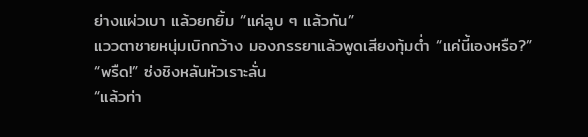ย่างแผ่วเบา แล้วยกยิ้ม “แค่ลูบ ๆ แล้วกัน”
แววตาชายหนุ่มเบิกกว้าง มองภรรยาแล้วพูดเสียงทุ้มต่ำ “แค่นี้เองหรือ?”
“พรืด!” ซ่งชิงหลันหัวเราะลั่น
“แล้วท่า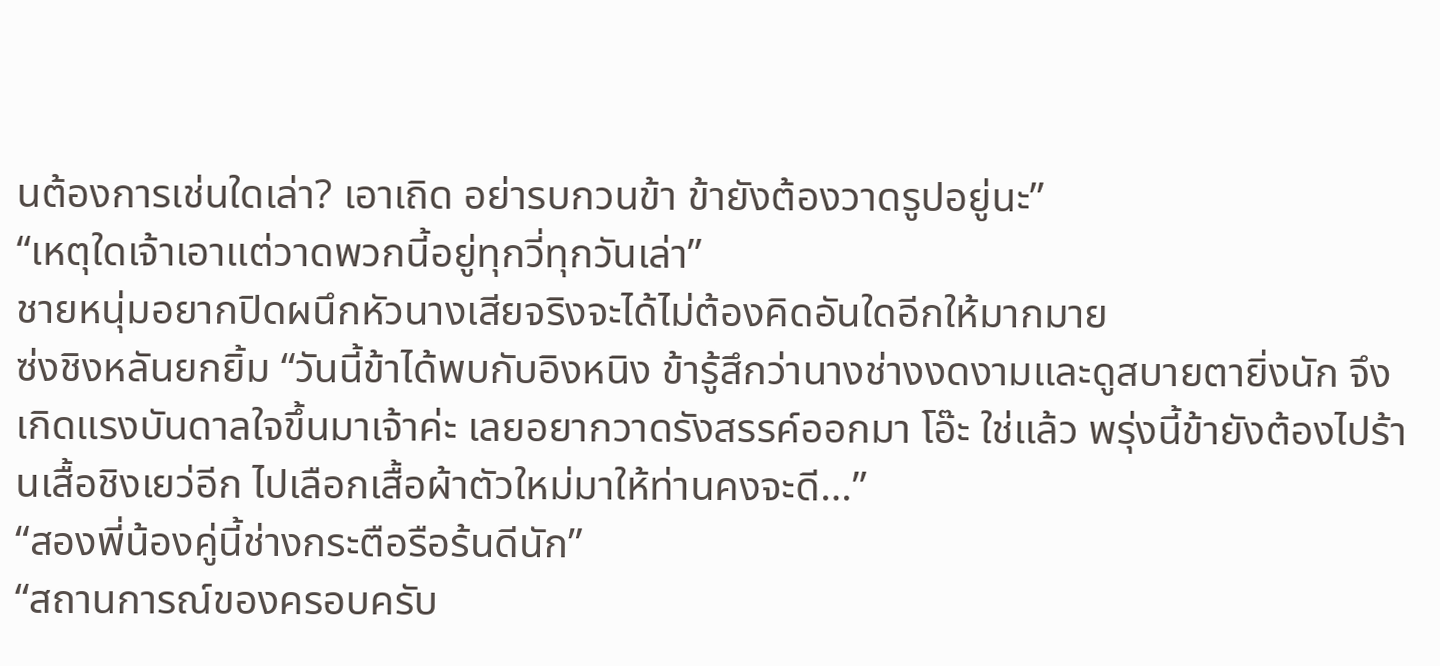นต้องการเช่นใดเล่า? เอาเถิด อย่ารบกวนข้า ข้ายังต้องวาดรูปอยู่นะ”
“เหตุใดเจ้าเอาแต่วาดพวกนี้อยู่ทุกวี่ทุกวันเล่า”
ชายหนุ่มอยากปิดผนึกหัวนางเสียจริงจะได้ไม่ต้องคิดอันใดอีกให้มากมาย
ซ่งชิงหลันยกยิ้ม “วันนี้ข้าได้พบกับอิงหนิง ข้ารู้สึกว่านางช่างงดงามและดูสบายตายิ่งนัก จึงเกิดแรงบันดาลใจขึ้นมาเจ้าค่ะ เลยอยากวาดรังสรรค์ออกมา โอ๊ะ ใช่แล้ว พรุ่งนี้ข้ายังต้องไปร้านเสื้อชิงเยว่อีก ไปเลือกเสื้อผ้าตัวใหม่มาให้ท่านคงจะดี…”
“สองพี่น้องคู่นี้ช่างกระตือรือร้นดีนัก”
“สถานการณ์ของครอบครับ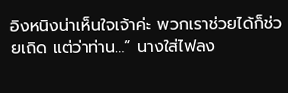อิงหนิงน่าเห็นใจเจ้าค่ะ พวกเราช่วยได้ก็ช่วยเถิด แต่ว่าท่าน…” นางใส่ไฟลง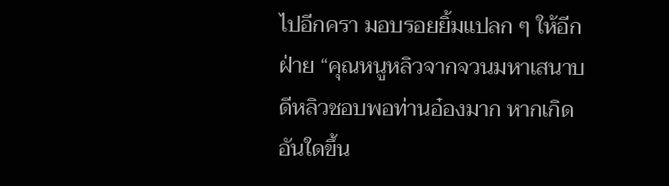ไปอีกครา มอบรอยยิ้มแปลก ๆ ให้อีกฝ่าย “คุณหนูหลิวจากจวนมหาเสนาบดีหลิวชอบพอท่านอ๋องมาก หากเกิดอันใดขึ้น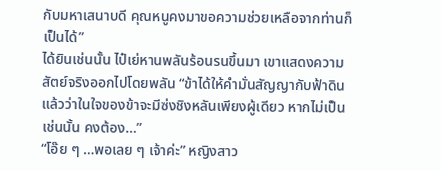กับมหาเสนาบดี คุณหนูคงมาขอความช่วยเหลือจากท่านก็เป็นได้”
ได้ยินเช่นนั้น ไป๋เย่หานพลันร้อนรนขึ้นมา เขาแสดงความสัตย์จริงออกไปโดยพลัน “ข้าได้ให้คำมั่นสัญญากับฟ้าดินแล้วว่าในใจของข้าจะมีซ่งชิงหลันเพียงผู้เดียว หากไม่เป็นเช่นนั้น คงต้อง…”
“โอ๊ย ๆ …พอเลย ๆ เจ้าค่ะ” หญิงสาว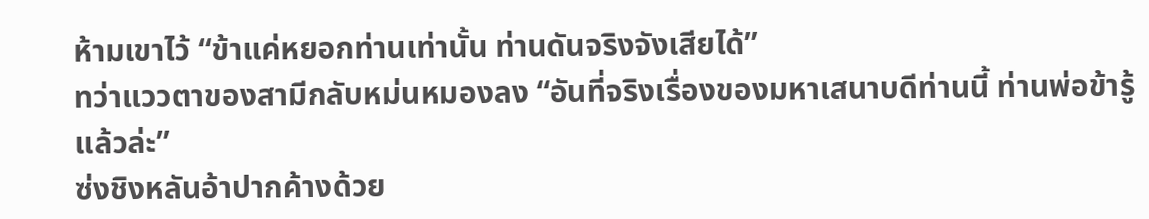ห้ามเขาไว้ “ข้าแค่หยอกท่านเท่านั้น ท่านดันจริงจังเสียได้”
ทว่าแววตาของสามีกลับหม่นหมองลง “อันที่จริงเรื่องของมหาเสนาบดีท่านนี้ ท่านพ่อข้ารู้แล้วล่ะ”
ซ่งชิงหลันอ้าปากค้างด้วย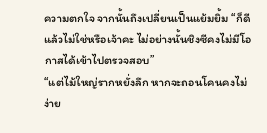ความตกใจ จากนั้นถึงเปลี่ยนเป็นแย้มยิ้ม “ก็ดีแล้วไม่ใช่หรือเจ้าคะ ไม่อย่างนั้นชิงซีคงไม่มีโอกาสได้เข้าไปตรวจสอบ”
“แต่ไม้ใหญ่รากหยั่งลึก หากจะถอนโคนคงไม่ง่าย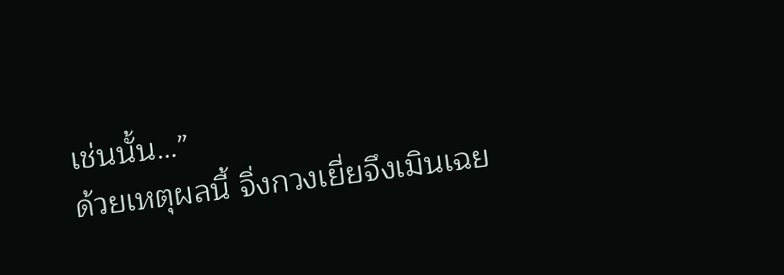เช่นนั้น…”
ด้วยเหตุผลนี้ จิ่งกวงเยี่ยจึงเมินเฉย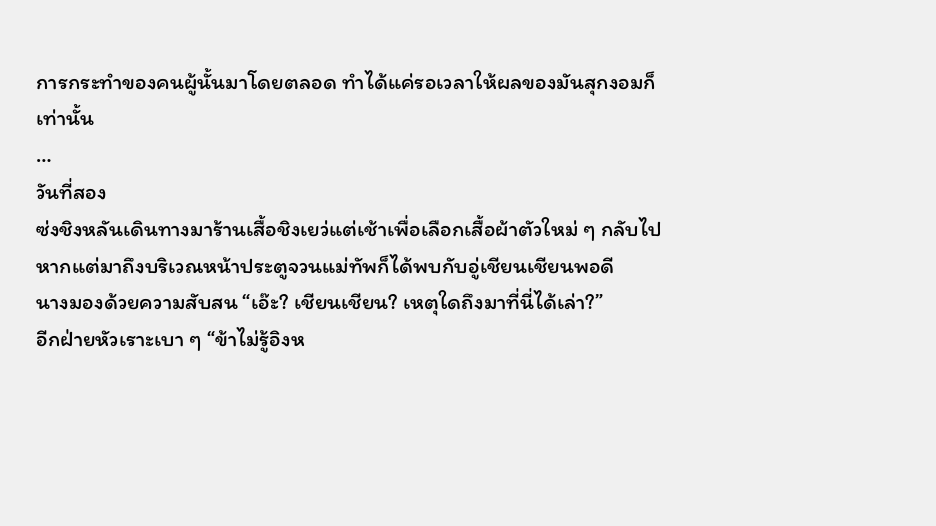การกระทำของคนผู้นั้นมาโดยตลอด ทำได้แค่รอเวลาให้ผลของมันสุกงอมก็เท่านั้น
…
วันที่สอง
ซ่งชิงหลันเดินทางมาร้านเสื้อชิงเยว่แต่เช้าเพื่อเลือกเสื้อผ้าตัวใหม่ ๆ กลับไป
หากแต่มาถึงบริเวณหน้าประตูจวนแม่ทัพก็ได้พบกับอู่เชียนเชียนพอดี
นางมองด้วยความสับสน “เอ๊ะ? เชียนเชียน? เหตุใดถึงมาที่นี่ได้เล่า?”
อีกฝ่ายหัวเราะเบา ๆ “ข้าไม่รู้อิงห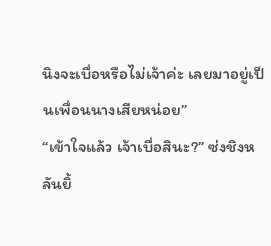นิงจะเบื่อหรือไม่เจ้าค่ะ เลยมาอยู่เป็นเพื่อนนางเสียหน่อย”
“เข้าใจแล้ว เจ้าเบื่อสินะ?” ซ่งชิงหลันยิ้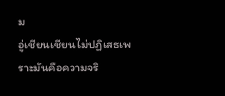ม
อู่เชียนเชียนไม่ปฏิเสธเพราะมันคือความจริ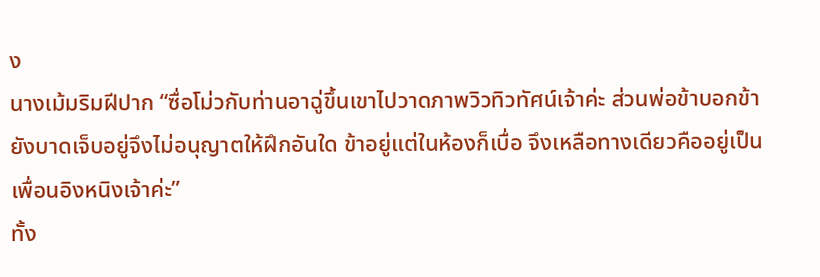ง
นางเม้มริมฝีปาก “ซื่อโม่วกับท่านอาฉู่ขึ้นเขาไปวาดภาพวิวทิวทัศน์เจ้าค่ะ ส่วนพ่อข้าบอกข้ายังบาดเจ็บอยู่จึงไม่อนุญาตให้ฝึกอันใด ข้าอยู่แต่ในห้องก็เบื่อ จึงเหลือทางเดียวคืออยู่เป็นเพื่อนอิงหนิงเจ้าค่ะ”
ทั้ง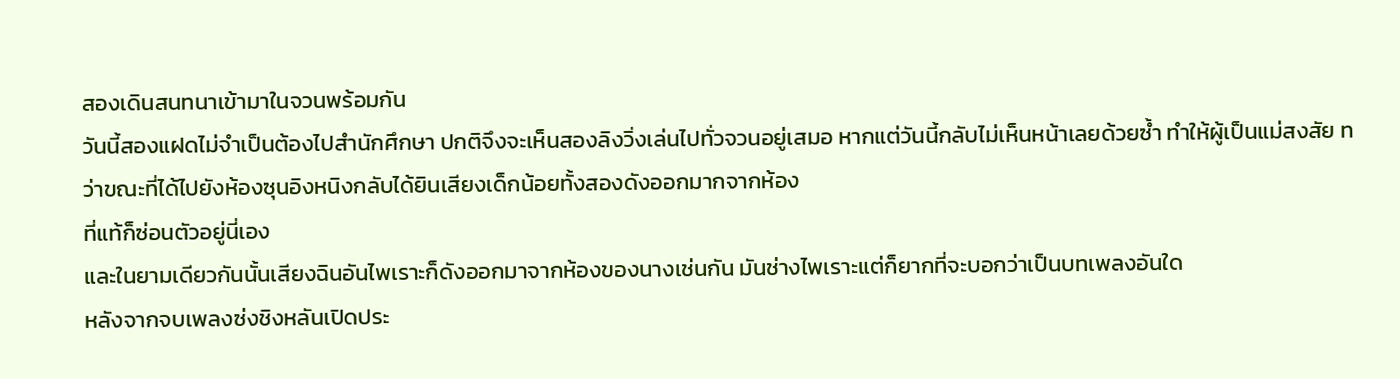สองเดินสนทนาเข้ามาในจวนพร้อมกัน
วันนี้สองแฝดไม่จำเป็นต้องไปสำนักศึกษา ปกติจึงจะเห็นสองลิงวิ่งเล่นไปทั่วจวนอยู่เสมอ หากแต่วันนี้กลับไม่เห็นหน้าเลยด้วยซ้ำ ทำให้ผู้เป็นแม่สงสัย ทว่าขณะที่ได้ไปยังห้องซุนอิงหนิงกลับได้ยินเสียงเด็กน้อยทั้งสองดังออกมากจากห้อง
ที่แท้ก็ซ่อนตัวอยู่นี่เอง
และในยามเดียวกันนั้นเสียงฉินอันไพเราะก็ดังออกมาจากห้องของนางเช่นกัน มันช่างไพเราะแต่ก็ยากที่จะบอกว่าเป็นบทเพลงอันใด
หลังจากจบเพลงซ่งชิงหลันเปิดประ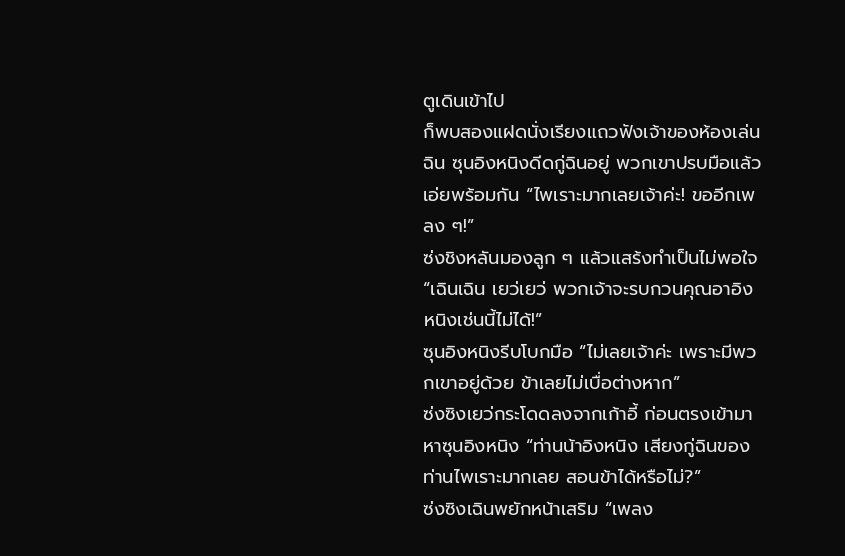ตูเดินเข้าไป
ก็พบสองแฝดนั่งเรียงแถวฟังเจ้าของห้องเล่นฉิน ซุนอิงหนิงดีดกู่ฉินอยู่ พวกเขาปรบมือแล้วเอ่ยพร้อมกัน “ไพเราะมากเลยเจ้าค่ะ! ขออีกเพลง ๆ!”
ซ่งชิงหลันมองลูก ๆ แล้วแสร้งทำเป็นไม่พอใจ “เฉินเฉิน เยว่เยว่ พวกเจ้าจะรบกวนคุณอาอิงหนิงเช่นนี้ไม่ได้!”
ซุนอิงหนิงรีบโบกมือ “ไม่เลยเจ้าค่ะ เพราะมีพวกเขาอยู่ด้วย ข้าเลยไม่เบื่อต่างหาก”
ซ่งซิงเยว่กระโดดลงจากเก้าอี้ ก่อนตรงเข้ามาหาซุนอิงหนิง “ท่านน้าอิงหนิง เสียงกู่ฉินของท่านไพเราะมากเลย สอนข้าได้หรือไม่?”
ซ่งซิงเฉินพยักหน้าเสริม “เพลง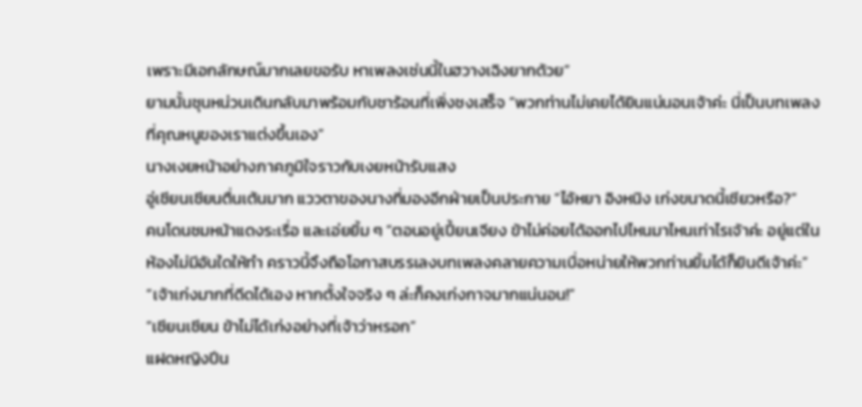เพราะมีเอกลักษณ์มากเลยขอรับ หาเพลงเช่นนี้ในฮวางเฉิงยากด้วย”
ยามนั้นชุนหน่วนเดินกลับมาพร้อมกับชาร้อนที่เพิ่งชงเสร็จ “พวกท่านไม่เคยได้ยินแน่นอนเจ้าค่ะ นี่เป็นบทเพลงที่คุณหนูของเราแต่งขึ้นเอง”
นางเงยหน้าอย่างภาคภูมิใจราวกับเงยหน้ารับแสง
อู่เชียนเชียนตื่นเต้นมาก แววตาของนางที่มองอีกฝ่ายเป็นประกาย “ไอ้หยา อิงหนิง เก่งขนาดนี้เชียวหรือ?”
คนโดนชมหน้าแดงระเรื่อ และเอ่ยยิ้ม ๆ “ตอนอยู่เปี้ยนเจียง ข้าไม่ค่อยได้ออกไปไหนมาไหนเท่าไรเจ้าค่ะ อยู่แต่ในห้องไม่มีอันใดให้ทำ คราวนี้จึงถือโอกาสบรรเลงบทเพลงคลายความเบื่อหน่ายให้พวกท่านยิ้มได้ก็ยินดีเจ้าค่ะ”
“เจ้าเก่งมากที่ดีดได้เอง หากตั้งใจจริง ๆ ล่ะก็คงเก่งกาจมากแน่นอน!”
“เชียนเชียน ข้าไม่ได้เก่งอย่างที่เจ้าว่าหรอก”
แฝดหญิงปีน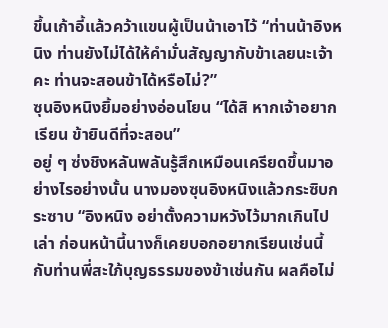ขึ้นเก้าอี้แล้วคว้าแขนผู้เป็นน้าเอาไว้ “ท่านน้าอิงหนิง ท่านยังไม่ได้ให้คำมั่นสัญญากับข้าเลยนะเจ้าคะ ท่านจะสอนข้าได้หรือไม่?”
ซุนอิงหนิงยิ้มอย่างอ่อนโยน “ได้สิ หากเจ้าอยากเรียน ข้ายินดีที่จะสอน”
อยู่ ๆ ซ่งชิงหลันพลันรู้สึกเหมือนเครียดขึ้นมาอย่างไรอย่างนั้น นางมองซุนอิงหนิงแล้วกระซิบกระซาบ “อิงหนิง อย่าตั้งความหวังไว้มากเกินไปเล่า ก่อนหน้านี้นางก็เคยบอกอยากเรียนเช่นนี้กับท่านพี่สะใภ้บุญธรรมของข้าเช่นกัน ผลคือไม่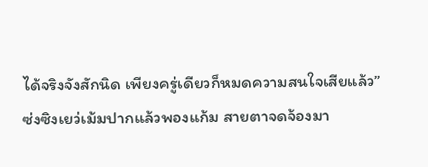ได้จริงจังสักนิด เพียงครู่เดียวก็หมดความสนใจเสียแล้ว”
ซ่งซิงเยว่เม้มปากแล้วพองแก้ม สายตาจดจ้องมา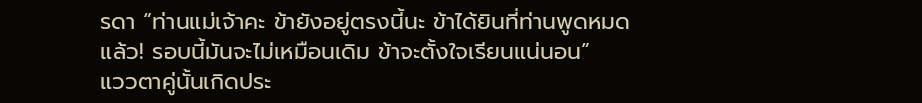รดา “ท่านแม่เจ้าคะ ข้ายังอยู่ตรงนี้นะ ข้าได้ยินที่ท่านพูดหมดแล้ว! รอบนี้มันจะไม่เหมือนเดิม ข้าจะตั้งใจเรียนแน่นอน”
แววตาคู่นั้นเกิดประ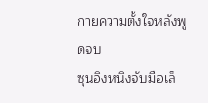กายความตั้งใจหลังพูดจบ
ซุนอิงหนิงจับมือเล็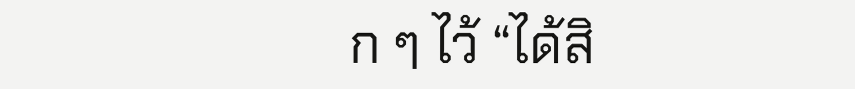ก ๆ ไว้ “ได้สิ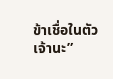ข้าเชื่อในตัวเจ้านะ”